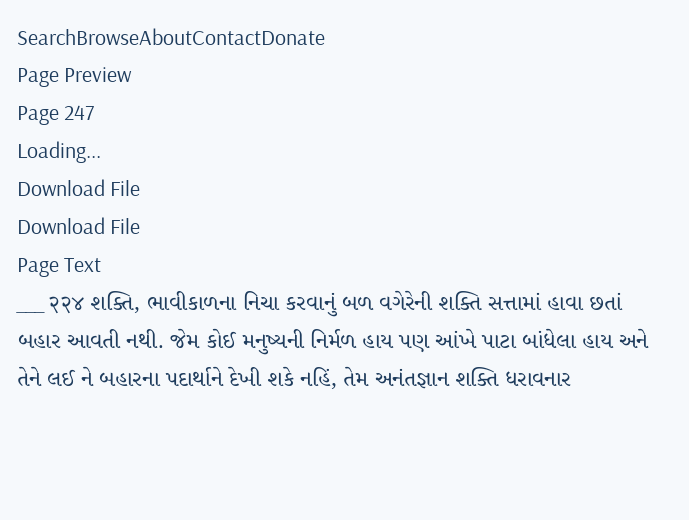SearchBrowseAboutContactDonate
Page Preview
Page 247
Loading...
Download File
Download File
Page Text
___ २२४ શક્તિ, ભાવીકાળના નિચા કરવાનું બળ વગેરેની શક્તિ સત્તામાં હાવા છતાં બહાર આવતી નથી. જેમ કોઈ મનુષ્યની નિર્મળ હાય પણ આંખે પાટા બાંધેલા હાય અને તેને લઈ ને બહારના પદાર્થાને દેખી શકે નહિં, તેમ અનંતજ્ઞાન શક્તિ ધરાવનાર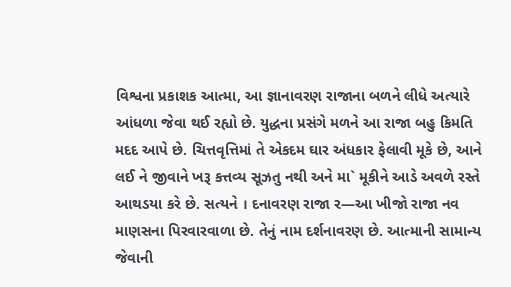વિશ્વના પ્રકાશક આત્મા, આ જ્ઞાનાવરણ રાજાના બળને લીધે અત્યારે આંધળા જેવા થઈ રહ્યો છે. યુદ્ધના પ્રસંગે મળને આ રાજા બહુ કિમતિ મદદ આપે છે. ચિત્તવૃત્તિમાં તે એકદમ ઘાર અંધકાર ફેલાવી મૂકે છે, આને લઈ ને જીવાને ખરૂ કત્તવ્ય સૂઝતુ નથી અને મા` મૂકીને આડે અવળે રસ્તે આથડયા કરે છે. સત્યને । દનાવરણ રાજા ર—આ ખીજો રાજા નવ માણસના પિરવારવાળા છે. તેનું નામ દર્શનાવરણ છે. આત્માની સામાન્ય જેવાની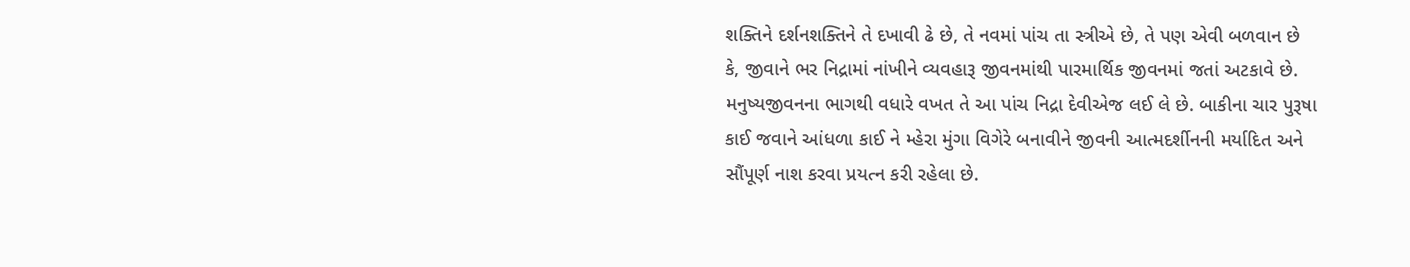શક્તિને દર્શનશક્તિને તે દખાવી ઢે છે, તે નવમાં પાંચ તા સ્ત્રીએ છે, તે પણ એવી બળવાન છે કે, જીવાને ભર નિદ્રામાં નાંખીને વ્યવહારૂ જીવનમાંથી પારમાર્થિક જીવનમાં જતાં અટકાવે છે. મનુષ્યજીવનના ભાગથી વધારે વખત તે આ પાંચ નિદ્રા દેવીએજ લઈ લે છે. બાકીના ચાર પુરૂષા કાઈ જવાને આંધળા કાઈ ને મ્હેરા મુંગા વિગેરે બનાવીને જીવની આત્મદર્શીનની મર્યાદિત અને સૌંપૂર્ણ નાશ કરવા પ્રયત્ન કરી રહેલા છે.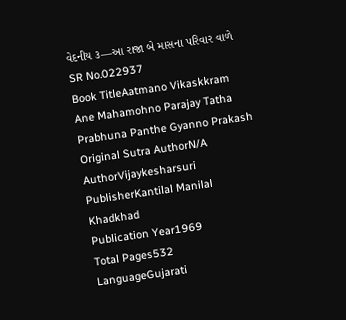વેદનીય ૩—આ રાજા બે માસના પરિવાર વાળે
SR No.022937
Book TitleAatmano Vikaskkram Ane Mahamohno Parajay Tatha Prabhuna Panthe Gyanno Prakash
Original Sutra AuthorN/A
AuthorVijaykesharsuri
PublisherKantilal Manilal Khadkhad
Publication Year1969
Total Pages532
LanguageGujarati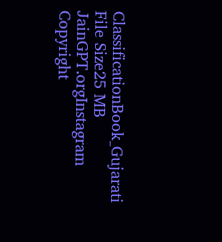ClassificationBook_Gujarati
File Size25 MB
JainGPT.orgInstagram
Copyright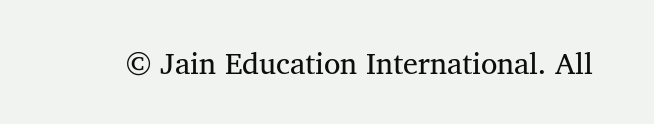© Jain Education International. All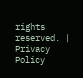rights reserved. | Privacy Policy